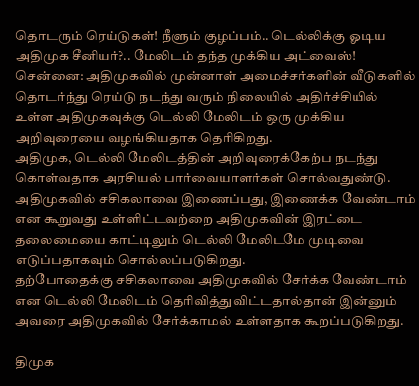தொடரும் ரெய்டுகள்! நீளும் குழப்பம்.. டெல்லிக்கு ஓடிய அதிமுக சீனியர்?.. மேலிடம் தந்த முக்கிய அட்வைஸ்!
சென்னை: அதிமுகவில் முன்னாள் அமைச்சர்களின் வீடுகளில் தொடர்ந்து ரெய்டு நடந்து வரும் நிலையில் அதிர்ச்சியில் உள்ள அதிமுகவுக்கு டெல்லி மேலிடம் ஒரு முக்கிய அறிவுரையை வழங்கியதாக தெரிகிறது.
அதிமுக, டெல்லி மேலிடத்தின் அறிவுரைக்கேற்ப நடந்து கொள்வதாக அரசியல் பார்வையாளர்கள் சொல்வதுண்டு. அதிமுகவில் சசிகலாவை இணைப்பது, இணைக்க வேண்டாம் என கூறுவது உள்ளிட்டவற்றை அதிமுகவின் இரட்டை தலைமையை காட்டிலும் டெல்லி மேலிடமே முடிவை எடுப்பதாகவும் சொல்லப்படுகிறது.
தற்போதைக்கு சசிகலாவை அதிமுகவில் சேர்க்க வேண்டாம் என டெல்லி மேலிடம் தெரிவித்துவிட்டதால்தான் இன்னும் அவரை அதிமுகவில் சேர்க்காமல் உள்ளதாக கூறப்படுகிறது.

திமுக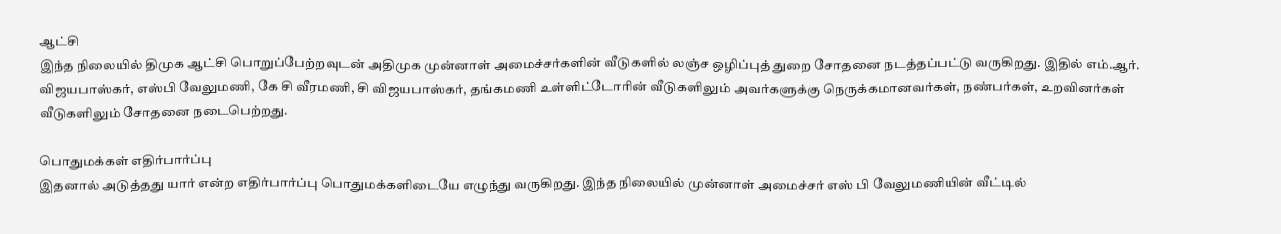ஆட்சி
இந்த நிலையில் திமுக ஆட்சி பொறுப்பேற்றவுடன் அதிமுக முன்னாள் அமைச்சர்களின் வீடுகளில் லஞ்ச ஒழிப்புத் துறை சோதனை நடத்தப்பட்டு வருகிறது. இதில் எம்.ஆர். விஜயபாஸ்கர், எஸ்பி வேலுமணி, கே சி வீரமணி, சி விஜயபாஸ்கர், தங்கமணி உள்ளிட்டோரின் வீடுகளிலும் அவர்களுக்கு நெருக்கமானவர்கள், நண்பர்கள், உறவினர்கள் வீடுகளிலும் சோதனை நடைபெற்றது.

பொதுமக்கள் எதிர்பார்ப்பு
இதனால் அடுத்தது யார் என்ற எதிர்பார்ப்பு பொதுமக்களிடையே எழுந்து வருகிறது. இந்த நிலையில் முன்னாள் அமைச்சர் எஸ் பி வேலுமணியின் வீட்டில்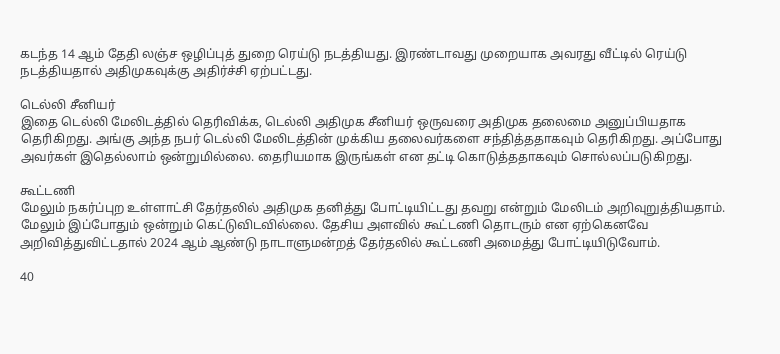கடந்த 14 ஆம் தேதி லஞ்ச ஒழிப்புத் துறை ரெய்டு நடத்தியது. இரண்டாவது முறையாக அவரது வீட்டில் ரெய்டு நடத்தியதால் அதிமுகவுக்கு அதிர்ச்சி ஏற்பட்டது.

டெல்லி சீனியர்
இதை டெல்லி மேலிடத்தில் தெரிவிக்க, டெல்லி அதிமுக சீனியர் ஒருவரை அதிமுக தலைமை அனுப்பியதாக தெரிகிறது. அங்கு அந்த நபர் டெல்லி மேலிடத்தின் முக்கிய தலைவர்களை சந்தித்ததாகவும் தெரிகிறது. அப்போது அவர்கள் இதெல்லாம் ஒன்றுமில்லை. தைரியமாக இருங்கள் என தட்டி கொடுத்ததாகவும் சொல்லப்படுகிறது.

கூட்டணி
மேலும் நகர்ப்புற உள்ளாட்சி தேர்தலில் அதிமுக தனித்து போட்டியிட்டது தவறு என்றும் மேலிடம் அறிவுறுத்தியதாம். மேலும் இப்போதும் ஒன்றும் கெட்டுவிடவில்லை. தேசிய அளவில் கூட்டணி தொடரும் என ஏற்கெனவே அறிவித்துவிட்டதால் 2024 ஆம் ஆண்டு நாடாளுமன்றத் தேர்தலில் கூட்டணி அமைத்து போட்டியிடுவோம்.

40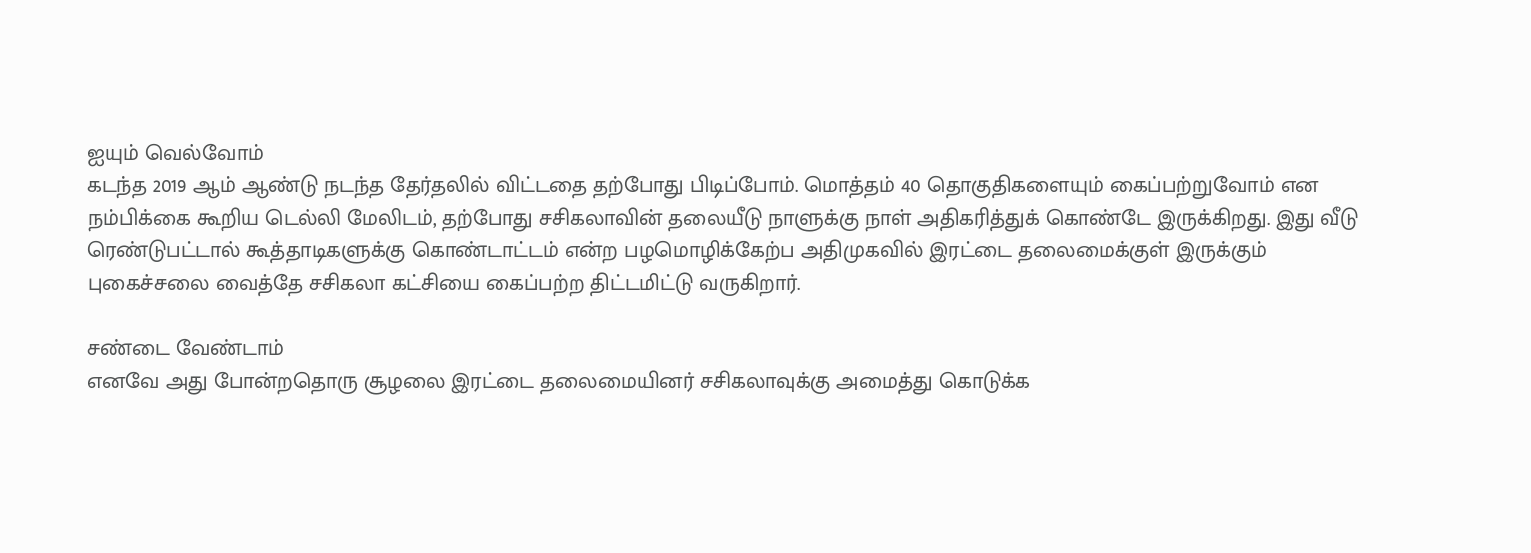ஐயும் வெல்வோம்
கடந்த 2019 ஆம் ஆண்டு நடந்த தேர்தலில் விட்டதை தற்போது பிடிப்போம். மொத்தம் 40 தொகுதிகளையும் கைப்பற்றுவோம் என நம்பிக்கை கூறிய டெல்லி மேலிடம், தற்போது சசிகலாவின் தலையீடு நாளுக்கு நாள் அதிகரித்துக் கொண்டே இருக்கிறது. இது வீடு ரெண்டுபட்டால் கூத்தாடிகளுக்கு கொண்டாட்டம் என்ற பழமொழிக்கேற்ப அதிமுகவில் இரட்டை தலைமைக்குள் இருக்கும் புகைச்சலை வைத்தே சசிகலா கட்சியை கைப்பற்ற திட்டமிட்டு வருகிறார்.

சண்டை வேண்டாம்
எனவே அது போன்றதொரு சூழலை இரட்டை தலைமையினர் சசிகலாவுக்கு அமைத்து கொடுக்க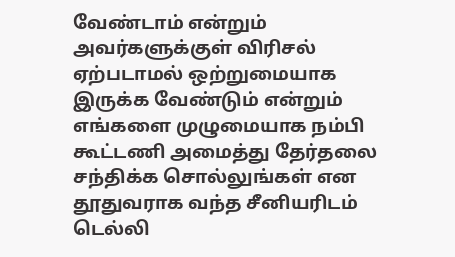வேண்டாம் என்றும் அவர்களுக்குள் விரிசல் ஏற்படாமல் ஒற்றுமையாக இருக்க வேண்டும் என்றும் எங்களை முழுமையாக நம்பி கூட்டணி அமைத்து தேர்தலை சந்திக்க சொல்லுங்கள் என தூதுவராக வந்த சீனியரிடம் டெல்லி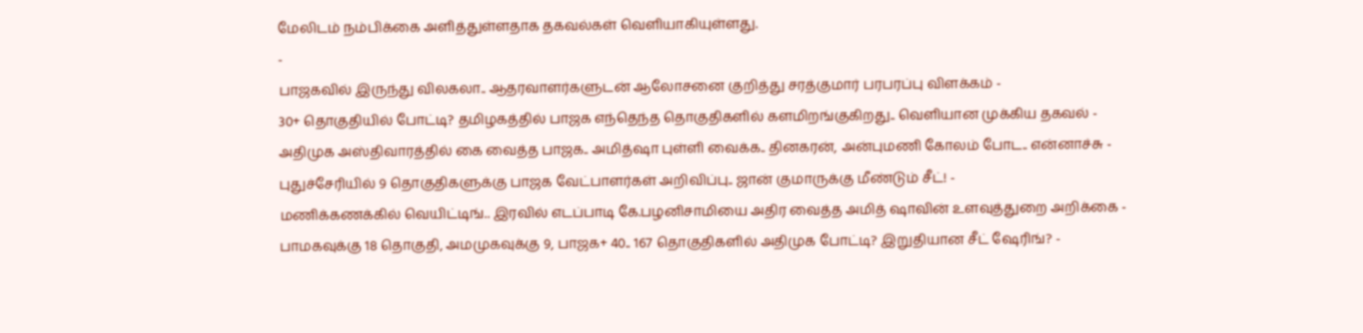மேலிடம் நம்பிக்கை அளித்துள்ளதாக தகவல்கள் வெளியாகியுள்ளது.
-
பாஜகவில் இருந்து விலகலா.. ஆதரவாளர்களுடன் ஆலோசனை குறித்து சரத்குமார் பரபரப்பு விளக்கம் -
30+ தொகுதியில் போட்டி? தமிழகத்தில் பாஜக எந்தெந்த தொகுதிகளில் களமிறங்குகிறது.. வெளியான முக்கிய தகவல் -
அதிமுக அஸ்திவாரத்தில் கை வைத்த பாஜக.. அமித்ஷா புள்ளி வைக்க.. தினகரன், அன்புமணி கோலம் போட.. என்னாச்சு -
புதுச்சேரியில் 9 தொகுதிகளுக்கு பாஜக வேட்பாளர்கள் அறிவிப்பு.. ஜான் குமாருக்கு மீண்டும் சீட்! -
மணிக்கணக்கில் வெயிட்டிங்.. இரவில் எடப்பாடி கே.பழனிசாமியை அதிர வைத்த அமித் ஷாவின் உளவுத்துறை அறிக்கை -
பாமகவுக்கு 18 தொகுதி, அமமுகவுக்கு 9, பாஜக+ 40.. 167 தொகுதிகளில் அதிமுக போட்டி? இறுதியான சீட் ஷேரிங்? -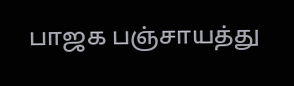பாஜக பஞ்சாயத்து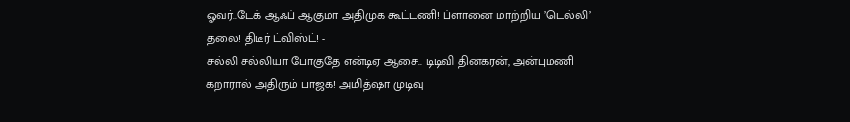ஓவர்..டேக் ஆஃப் ஆகுமா அதிமுக கூட்டணி! ப்ளானை மாற்றிய ’டெல்லி’ தலை! திடீர் ட்விஸ்ட்! -
சல்லி சல்லியா போகுதே என்டிஏ ஆசை.. டிடிவி தினகரன், அன்புமணி கறாரால் அதிரும் பாஜக! அமித்ஷா முடிவு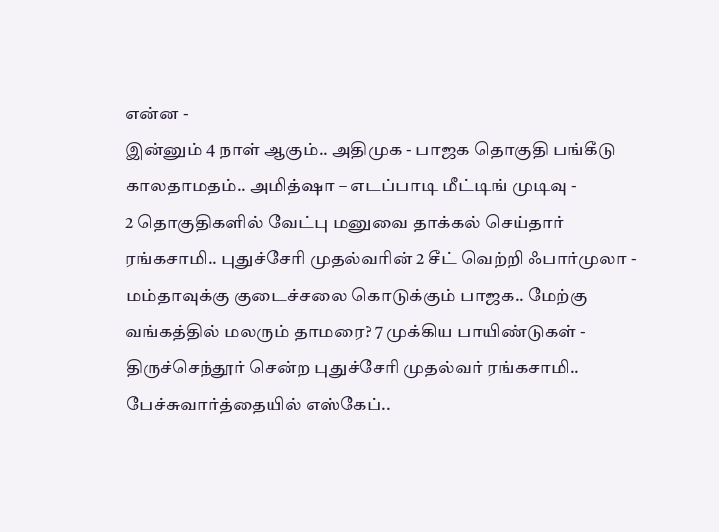என்ன -
இன்னும் 4 நாள் ஆகும்.. அதிமுக - பாஜக தொகுதி பங்கீடு காலதாமதம்.. அமித்ஷா – எடப்பாடி மீட்டிங் முடிவு -
2 தொகுதிகளில் வேட்பு மனுவை தாக்கல் செய்தார் ரங்கசாமி.. புதுச்சேரி முதல்வரின் 2 சீட் வெற்றி ஃபார்முலா -
மம்தாவுக்கு குடைச்சலை கொடுக்கும் பாஜக.. மேற்கு வங்கத்தில் மலரும் தாமரை? 7 முக்கிய பாயிண்டுகள் -
திருச்செந்தூர் சென்ற புதுச்சேரி முதல்வர் ரங்கசாமி.. பேச்சுவார்த்தையில் எஸ்கேப்..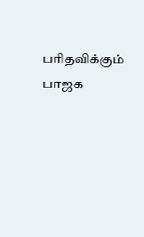பரிதவிக்கும் பாஜக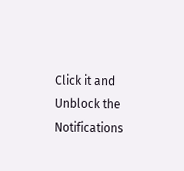Click it and Unblock the Notifications